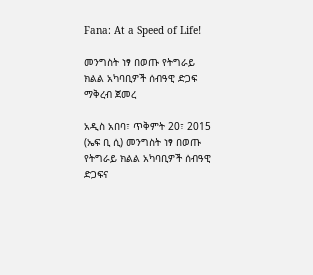Fana: At a Speed of Life!

መንግስት ነፃ በወጡ የትግራይ ክልል አካባቢዎች ሰብዓዊ ድጋፍ ማቅረብ ጀመረ

አዲስ አበባ፣ ጥቅምት 20፣ 2015 (ኤፍ ቢ ሲ) መንግስት ነፃ በወጡ የትግራይ ክልል አካባቢዎች ሰብዓዊ ድጋፍና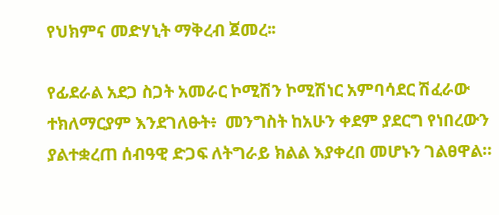የህክምና መድሃኒት ማቅረብ ጀመረ፡፡

የፊደራል አደጋ ስጋት አመራር ኮሚሽን ኮሚሽነር አምባሳደር ሽፈራው ተክለማርያም እንደገለፁት፥  መንግስት ከአሁን ቀደም ያደርግ የነበረውን ያልተቋረጠ ሰብዓዊ ድጋፍ ለትግራይ ክልል እያቀረበ መሆኑን ገልፀዋል።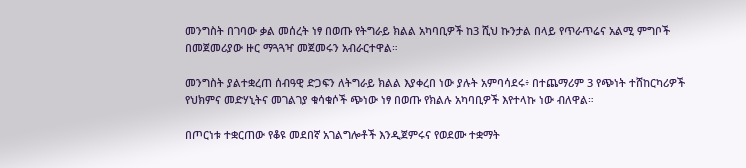መንግስት በገባው ቃል መሰረት ነፃ በወጡ የትግራይ ክልል አካባቢዎች ከ3 ሺህ ኩንታል በላይ የጥራጥሬና አልሚ ምግቦች በመጀመሪያው ዙር ማጓጓዣ መጀመሩን አብራርተዋል።

መንግስት ያልተቋረጠ ሰብዓዊ ድጋፍን ለትግራይ ክልል እያቀረበ ነው ያሉት አምባሳደሩ፥ በተጨማሪም 3 የጭነት ተሸከርካሪዎች የህክምና መድሃኒትና መገልገያ ቁሳቁሶች ጭነው ነፃ በወጡ የክልሉ አካባቢዎች እየተላኩ ነው ብለዋል።

በጦርነቱ ተቋርጠው የቆዩ መደበኛ አገልግሎቶች እንዲጀምሩና የወደሙ ተቋማት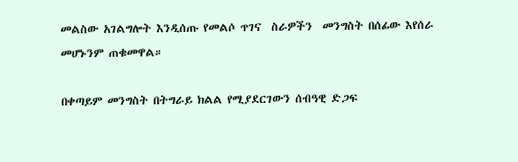መልስው አገልግሎት እንዲሰጡ የመልሶ ጥገና  ስራዎችን  መንግስት በሰፊው እየሰራ መሆኑንም ጠቁመዋል።

በቀጣይም መንግስት በትግራይ ክልል የሚያደርገውን ሰብዓዊ ድጋፍ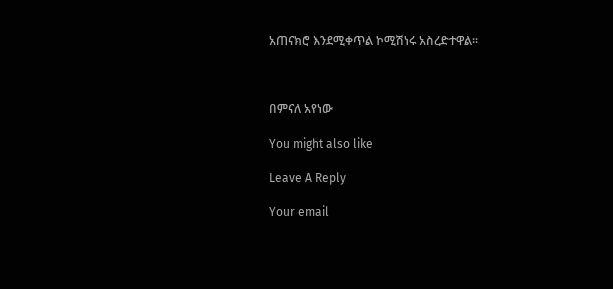አጠናክሮ እንደሚቀጥል ኮሚሽነሩ አስረድተዋል፡፡



በምናለ አየነው

You might also like

Leave A Reply

Your email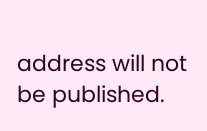address will not be published.